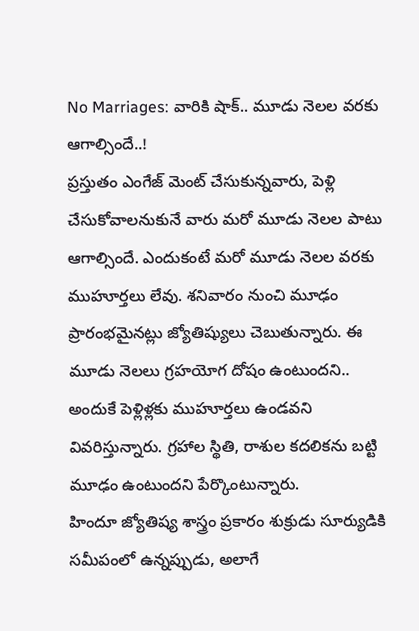No Marriages: వారికి షాక్.. మూడు నెలల వరకు ఆగాల్సిందే..!
ప్రస్తుతం ఎంగేజ్ మెంట్ చేసుకున్నవారు, పెళ్లి చేసుకోవాలనుకునే వారు మరో మూడు నెలల పాటు ఆగాల్సిందే. ఎందుకంటే మరో మూడు నెలల వరకు ముహూర్తలు లేవు. శనివారం నుంచి మూఢం ప్రారంభమైనట్లు జ్యోతిష్యులు చెబుతున్నారు. ఈ మూడు నెలలు గ్రహయోగ దోషం ఉంటుందని.. అందుకే పెళ్లిళ్లకు ముహూర్తలు ఉండవని వివరిస్తున్నారు. గ్రహాల స్థితి, రాశుల కదలికను బట్టి మూఢం ఉంటుందని పేర్కొంటున్నారు.
హిందూ జ్యోతిష్య శాస్త్రం ప్రకారం శుక్రుడు సూర్యుడికి సమీపంలో ఉన్నప్పుడు, అలాగే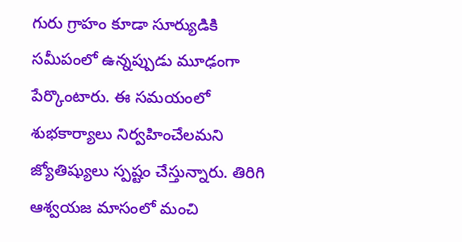గురు గ్రాహం కూడా సూర్యుడికి సమీపంలో ఉన్నప్పుడు మూఢంగా పేర్కొంటారు. ఈ సమయంలో శుభకార్యాలు నిర్వహించేలమని జ్యోతిష్యులు స్పష్టం చేస్తున్నారు. తిరిగి ఆశ్వయజ మాసంలో మంచి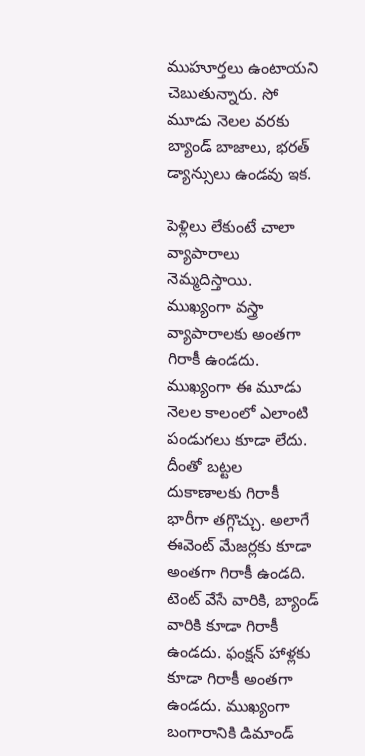ముహూర్తలు ఉంటాయని చెబుతున్నారు. సో మూడు నెలల వరకు బ్యాండ్ బాజాలు, భరత్ డ్యాన్సులు ఉండవు ఇక.

పెళ్లిలు లేకుంటే చాలా వ్యాపారాలు నెమ్మదిస్తాయి. ముఖ్యంగా వస్త్రా వ్యాపారాలకు అంతగా గిరాకీ ఉండదు. ముఖ్యంగా ఈ మూడు నెలల కాలంలో ఎలాంటి పండుగలు కూడా లేదు. దీంతో బట్టల దుకాణాలకు గిరాకీ భారీగా తగ్గొచ్చు. అలాగే ఈవెంట్ మేజర్లకు కూడా అంతగా గిరాకీ ఉండది. టెంట్ వేసే వారికి, బ్యాండ్ వారికి కూడా గిరాకీ ఉండదు. ఫంక్షన్ హాళ్లకు కూడా గిరాకీ అంతగా ఉండదు. ముఖ్యంగా బంగారానికి డిమాండ్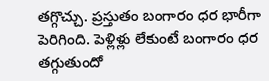తగ్గొచ్చు. ప్రస్తుతం బంగారం ధర భారీగా పెరిగింది. పెళ్లిళ్లు లేకుంటే బంగారం ధర తగ్గుతుందో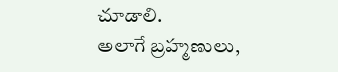చూడాలి.
అలాగే బ్రహ్మణులు,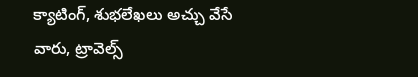క్యాటింగ్, శుభలేఖలు అచ్చు వేసే వారు, ట్రావెల్స్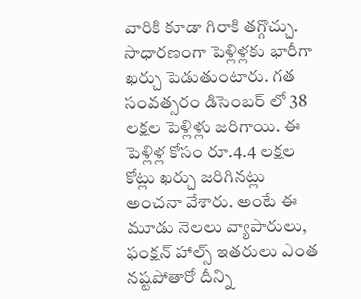వారికి కూడా గిరాకి తగ్గొచ్చు. సాధారణంగా పెళ్లిళ్లకు భారీగా ఖర్చు పెడుతుంటారు. గత సంవత్సరం డిసెంబర్ లో 38 లక్షల పెళ్లిళ్లు జరిగాయి. ఈ పెళ్లిళ్ల కోసం రూ.4.4 లక్షల కోట్లు ఖర్చు జరిగినట్లు అంచనా వేశారు. అంటే ఈ మూడు నెలలు వ్యాపారులు, ఫంక్షన్ హాల్స్ ఇతరులు ఎంత నష్టపోతారో దీన్ని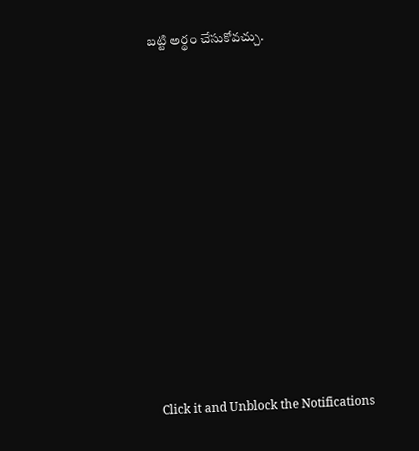బట్టి అర్థం చేసుకోవచ్చు.












Click it and Unblock the Notifications